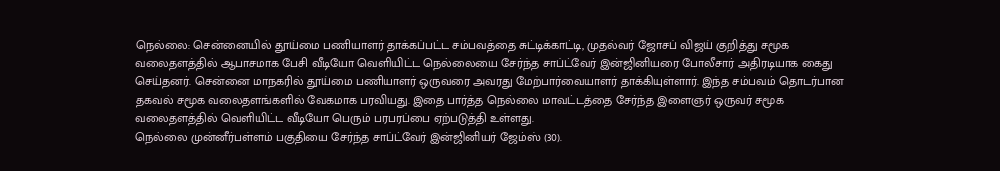நெல்லை: சென்னையில் தூய்மை பணியாளர் தாக்கப்பட்ட சம்பவத்தை சுட்டிக்காட்டி, முதல்வர் ஜோசப் விஜய் குறித்து சமூக வலைதளத்தில் ஆபாசமாக பேசி வீடியோ வெளியிட்ட நெல்லையை சேர்ந்த சாப்ட்வேர் இன்ஜினியரை போலீசார் அதிரடியாக கைது செய்தனர். சென்னை மாநகரில் தூய்மை பணியாளர் ஒருவரை அவரது மேற்பார்வையாளர் தாக்கியுள்ளார். இந்த சம்பவம் தொடர்பான தகவல் சமூக வலைதளங்களில் வேகமாக பரவியது. இதை பார்த்த நெல்லை மாவட்டத்தை சேர்ந்த இளைஞர் ஒருவர் சமூக வலைதளத்தில் வெளியிட்ட வீடியோ பெரும் பரபரப்பை ஏற்படுத்தி உள்ளது.
நெல்லை முன்னீர்பள்ளம் பகுதியை சேர்ந்த சாப்ட்வேர் இன்ஜினியர் ஜேம்ஸ் (30).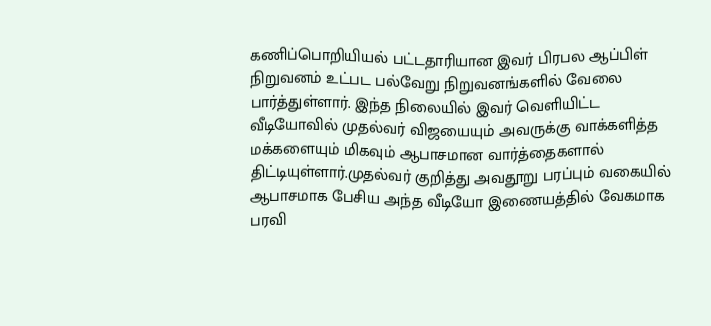கணிப்பொறியியல் பட்டதாரியான இவர் பிரபல ஆப்பிள் நிறுவனம் உட்பட பல்வேறு நிறுவனங்களில் வேலை பார்த்துள்ளார். இந்த நிலையில் இவர் வெளியிட்ட வீடியோவில் முதல்வர் விஜயையும் அவருக்கு வாக்களித்த மக்களையும் மிகவும் ஆபாசமான வார்த்தைகளால் திட்டியுள்ளார்.முதல்வர் குறித்து அவதூறு பரப்பும் வகையில் ஆபாசமாக பேசிய அந்த வீடியோ இணையத்தில் வேகமாக பரவி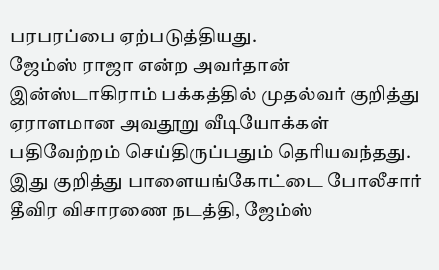பரபரப்பை ஏற்படுத்தியது.
ஜேம்ஸ் ராஜா என்ற அவர்தான் இன்ஸ்டாகிராம் பக்கத்தில் முதல்வர் குறித்து ஏராளமான அவதூறு வீடியோக்கள் பதிவேற்றம் செய்திருப்பதும் தெரியவந்தது. இது குறித்து பாளையங்கோட்டை போலீசார் தீவிர விசாரணை நடத்தி, ஜேம்ஸ்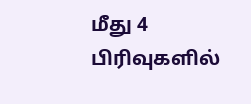மீது 4 பிரிவுகளில்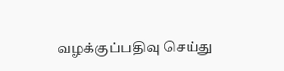வழக்குப்பதிவு செய்து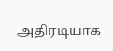அதிரடியாக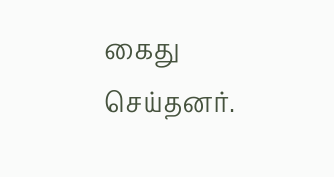கைது செய்தனர்.